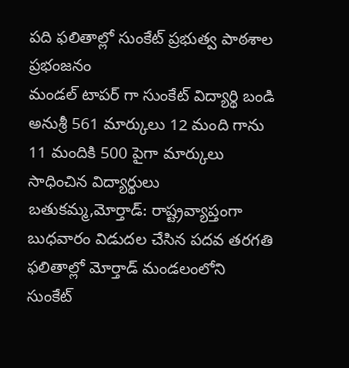పది ఫలితాల్లో సుంకేట్ ప్రభుత్వ పాఠశాల ప్రభంజనం
మండల్ టాపర్ గా సుంకేట్ విద్యార్థి బండి అనుశ్రీ 561 మార్కులు 12 మంది గాను 11 మందికి 500 పైగా మార్కులు సాధించిన విద్యార్థులు బతుకమ్మ,మోర్తాడ్: రాష్ట్రవ్యాప్తంగా బుధవారం విడుదల చేసిన పదవ తరగతి ఫలితాల్లో మోర్తాడ్ మండలంలోని సుంకేట్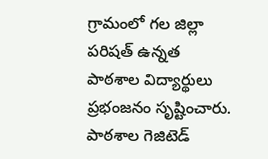గ్రామంలో గల జిల్లా పరిషత్ ఉన్నత పాఠశాల విద్యార్థులు ప్రభంజనం సృష్టించారు. పాఠశాల గెజిటెడ్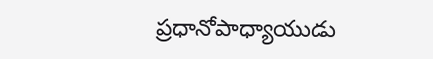ప్రధానోపాధ్యాయుడు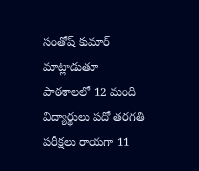సంతోష్ కుమార్ మాట్లాడుతూ పాఠశాలలో 12 మంది విద్యార్థులు పదో తరగతి పరీక్షలు రాయగా 11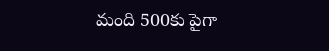మంది 500కు పైగా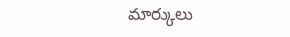మార్కులు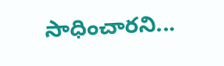సాధించారని...